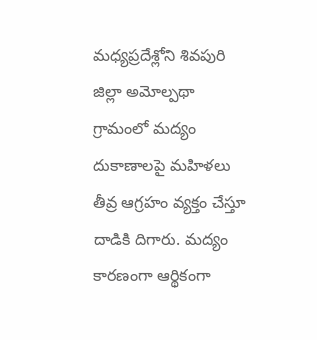మధ్యప్రదేశ్లోని శివపురి జిల్లా అమోల్పథా గ్రామంలో మద్యం దుకాణాలపై మహిళలు తీవ్ర ఆగ్రహం వ్యక్తం చేస్తూ దాడికి దిగారు. మద్యం కారణంగా ఆర్థికంగా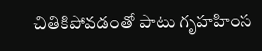చితికిపోవడంతో పాటు గృహహింస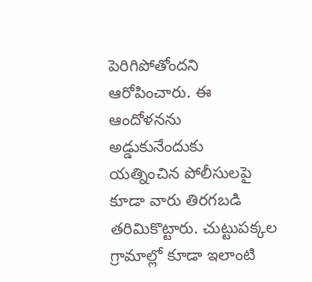పెరిగిపోతోందని ఆరోపించారు. ఈ ఆందోళనను అడ్డుకునేందుకు యత్నించిన పోలీసులపై కూడా వారు తిరగబడి తరిమికొట్టారు. చుట్టుపక్కల గ్రామాల్లో కూడా ఇలాంటి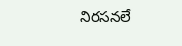నిరసనలే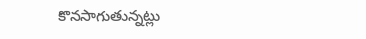కొనసాగుతున్నట్లు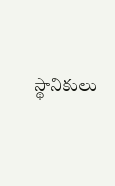స్థానికులు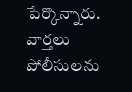పేర్కొన్నారు.
వార్తలు
పోలీసులను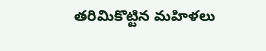తరిమికొట్టిన మహిళలు